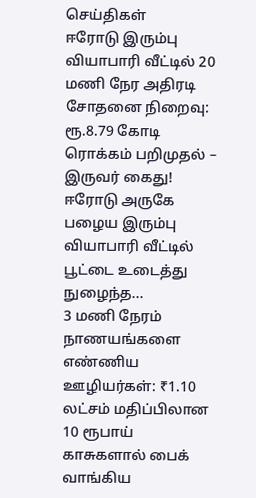செய்திகள்
ஈரோடு இரும்பு வியாபாரி வீட்டில் 20 மணி நேர அதிரடி சோதனை நிறைவு: ரூ.8.79 கோடி ரொக்கம் பறிமுதல் – இருவர் கைது!
ஈரோடு அருகே பழைய இரும்பு வியாபாரி வீட்டில் பூட்டை உடைத்து நுழைந்த...
3 மணி நேரம் நாணயங்களை எண்ணிய ஊழியர்கள்: ₹1.10 லட்சம் மதிப்பிலான 10 ரூபாய் காசுகளால் பைக் வாங்கிய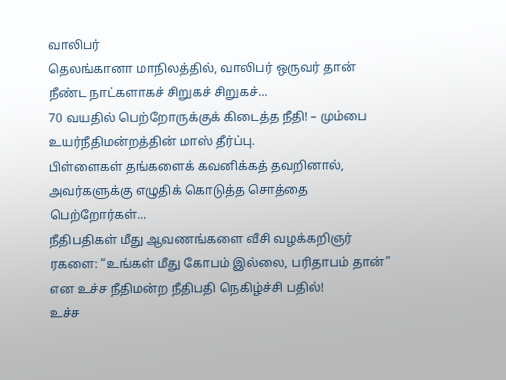வாலிபர்
தெலங்கானா மாநிலத்தில், வாலிபர் ஒருவர் தான் நீண்ட நாட்களாகச் சிறுகச் சிறுகச்...
70 வயதில் பெற்றோருக்குக் கிடைத்த நீதி! – மும்பை உயர்நீதிமன்றத்தின் மாஸ் தீர்ப்பு.
பிள்ளைகள் தங்களைக் கவனிக்கத் தவறினால், அவர்களுக்கு எழுதிக் கொடுத்த சொத்தை பெற்றோர்கள்...
நீதிபதிகள் மீது ஆவணங்களை வீசி வழக்கறிஞர் ரகளை: “உங்கள் மீது கோபம் இல்லை, பரிதாபம் தான்” என உச்ச நீதிமன்ற நீதிபதி நெகிழ்ச்சி பதில்!
உச்ச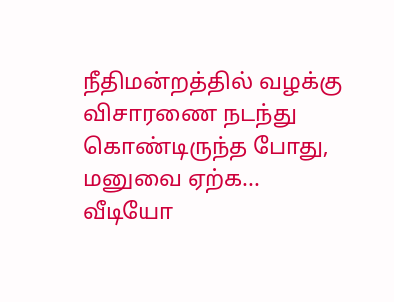நீதிமன்றத்தில் வழக்கு விசாரணை நடந்து கொண்டிருந்த போது, மனுவை ஏற்க...
வீடியோ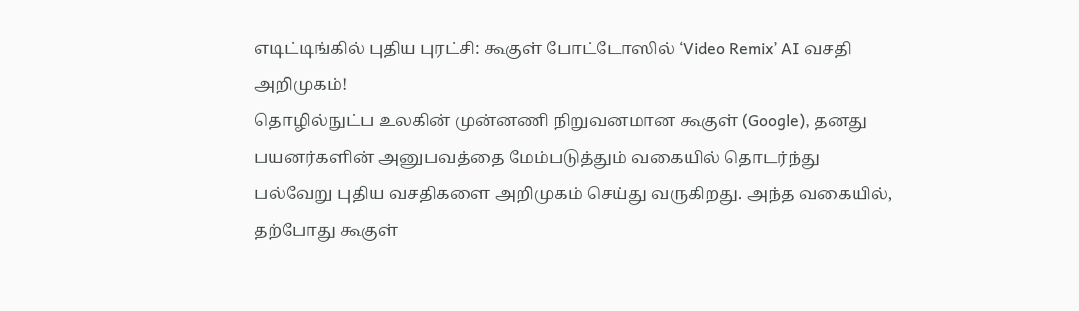எடிட்டிங்கில் புதிய புரட்சி: கூகுள் போட்டோஸில் ‘Video Remix’ AI வசதி அறிமுகம்!
தொழில்நுட்ப உலகின் முன்னணி நிறுவனமான கூகுள் (Google), தனது பயனர்களின் அனுபவத்தை மேம்படுத்தும் வகையில் தொடர்ந்து பல்வேறு புதிய வசதிகளை அறிமுகம் செய்து வருகிறது. அந்த வகையில், தற்போது கூகுள்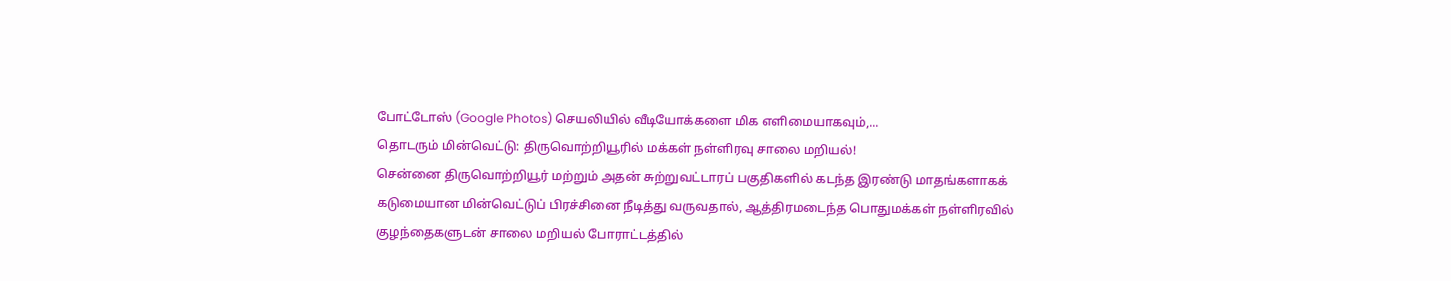போட்டோஸ் (Google Photos) செயலியில் வீடியோக்களை மிக எளிமையாகவும்,...
தொடரும் மின்வெட்டு: திருவொற்றியூரில் மக்கள் நள்ளிரவு சாலை மறியல்!
சென்னை திருவொற்றியூர் மற்றும் அதன் சுற்றுவட்டாரப் பகுதிகளில் கடந்த இரண்டு மாதங்களாகக் கடுமையான மின்வெட்டுப் பிரச்சினை நீடித்து வருவதால், ஆத்திரமடைந்த பொதுமக்கள் நள்ளிரவில் குழந்தைகளுடன் சாலை மறியல் போராட்டத்தில்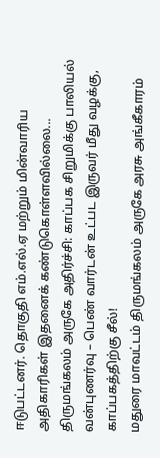ஈடுபட்டனர். தொகுதி எம்.எல்.ஏ மற்றும் மின்வாரிய அதிகாரிகள் இதனைக் கண்டுகொள்ளவில்லை...
திருமங்கலம் அருகே அதிர்ச்சி: காப்பக சிறுமிக்கு பாலியல் வன்புணர்வு – பெண் வார்டன் உட்பட இருவர் மீது வழக்கு, காப்பகத்திற்கு சீல்!
மதுரை மாவட்டம் திருமங்கலம் அருகே அரசு அங்கீகாரம்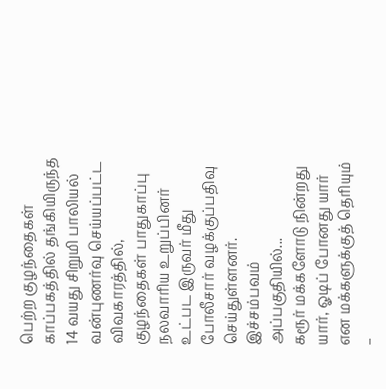பெற்ற குழந்தைகள் காப்பகத்தில் தங்கியிருந்த 14 வயது சிறுமி பாலியல் வன்புணர்வு செய்யப்பட்ட விவகாரத்தில், குழந்தைகள் பாதுகாப்பு நலவாரிய உறுப்பினர் உட்பட இருவர் மீது போலீசார் வழக்குப்பதிவு செய்துள்ளனர். இச்சம்பவம் அப்பகுதியில்...
கரூர் மக்களோடு நின்றது யார், ஓடிப் போனது யார் என மக்களுக்குத் தெரியும் –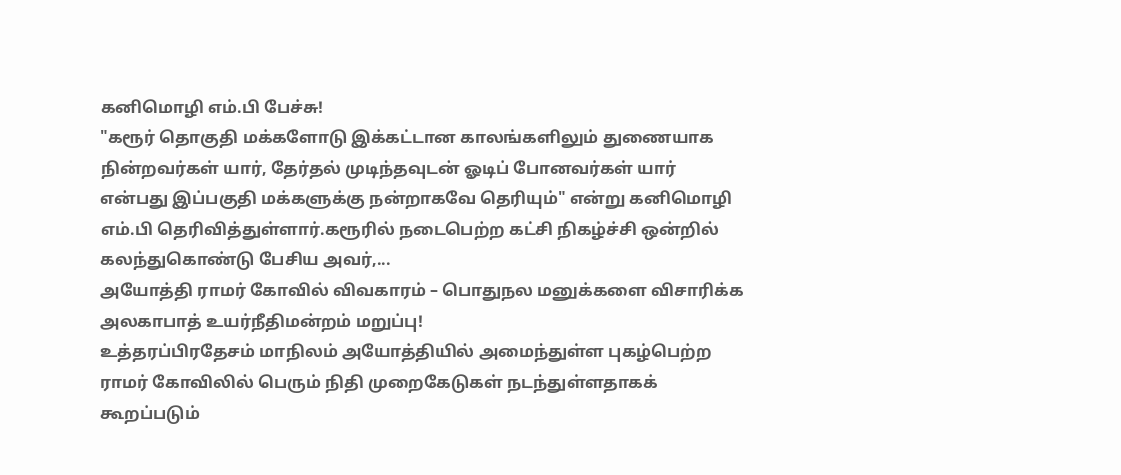கனிமொழி எம்.பி பேச்சு!
"கரூர் தொகுதி மக்களோடு இக்கட்டான காலங்களிலும் துணையாக நின்றவர்கள் யார், தேர்தல் முடிந்தவுடன் ஓடிப் போனவர்கள் யார் என்பது இப்பகுதி மக்களுக்கு நன்றாகவே தெரியும்" என்று கனிமொழி எம்.பி தெரிவித்துள்ளார்.கரூரில் நடைபெற்ற கட்சி நிகழ்ச்சி ஒன்றில் கலந்துகொண்டு பேசிய அவர்,...
அயோத்தி ராமர் கோவில் விவகாரம் – பொதுநல மனுக்களை விசாரிக்க அலகாபாத் உயர்நீதிமன்றம் மறுப்பு!
உத்தரப்பிரதேசம் மாநிலம் அயோத்தியில் அமைந்துள்ள புகழ்பெற்ற ராமர் கோவிலில் பெரும் நிதி முறைகேடுகள் நடந்துள்ளதாகக் கூறப்படும்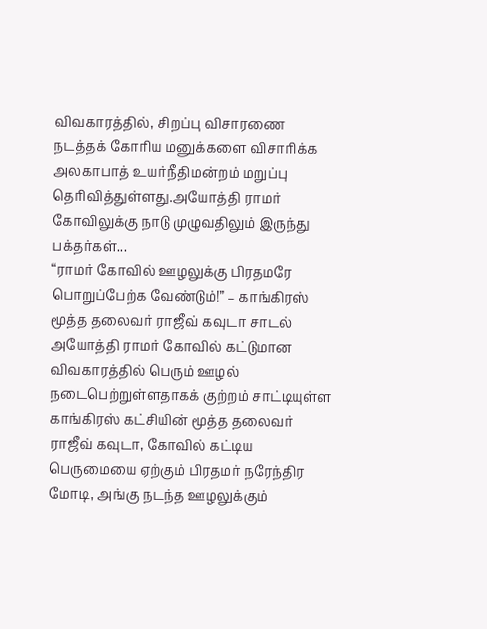விவகாரத்தில், சிறப்பு விசாரணை நடத்தக் கோரிய மனுக்களை விசாரிக்க அலகாபாத் உயர்நீதிமன்றம் மறுப்பு தெரிவித்துள்ளது.அயோத்தி ராமர் கோவிலுக்கு நாடு முழுவதிலும் இருந்து பக்தர்கள்...
“ராமர் கோவில் ஊழலுக்கு பிரதமரே பொறுப்பேற்க வேண்டும்!” – காங்கிரஸ் மூத்த தலைவர் ராஜீவ் கவுடா சாடல்
அயோத்தி ராமர் கோவில் கட்டுமான விவகாரத்தில் பெரும் ஊழல் நடைபெற்றுள்ளதாகக் குற்றம் சாட்டியுள்ள காங்கிரஸ் கட்சியின் மூத்த தலைவர் ராஜீவ் கவுடா, கோவில் கட்டிய பெருமையை ஏற்கும் பிரதமர் நரேந்திர மோடி, அங்கு நடந்த ஊழலுக்கும்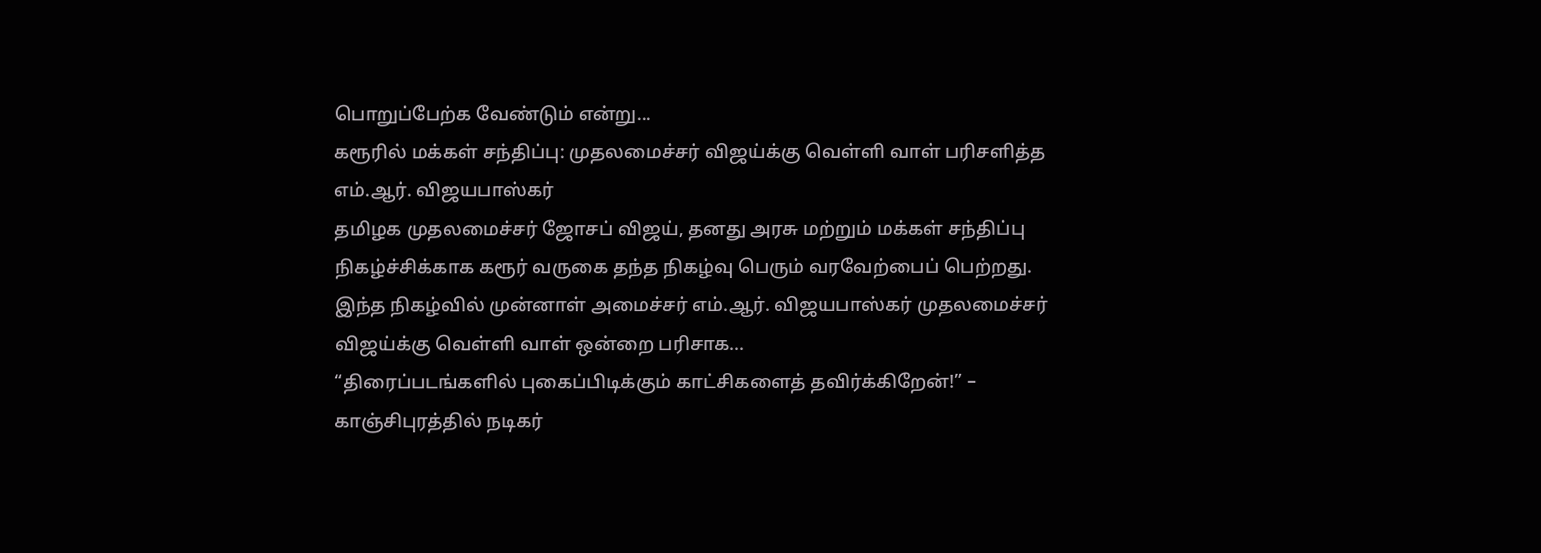பொறுப்பேற்க வேண்டும் என்று...
கரூரில் மக்கள் சந்திப்பு: முதலமைச்சர் விஜய்க்கு வெள்ளி வாள் பரிசளித்த எம்.ஆர். விஜயபாஸ்கர்
தமிழக முதலமைச்சர் ஜோசப் விஜய், தனது அரசு மற்றும் மக்கள் சந்திப்பு நிகழ்ச்சிக்காக கரூர் வருகை தந்த நிகழ்வு பெரும் வரவேற்பைப் பெற்றது. இந்த நிகழ்வில் முன்னாள் அமைச்சர் எம்.ஆர். விஜயபாஸ்கர் முதலமைச்சர் விஜய்க்கு வெள்ளி வாள் ஒன்றை பரிசாக...
“திரைப்படங்களில் புகைப்பிடிக்கும் காட்சிகளைத் தவிர்க்கிறேன்!” – காஞ்சிபுரத்தில் நடிகர்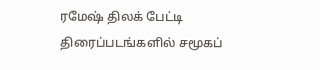ரமேஷ் திலக் பேட்டி
திரைப்படங்களில் சமூகப்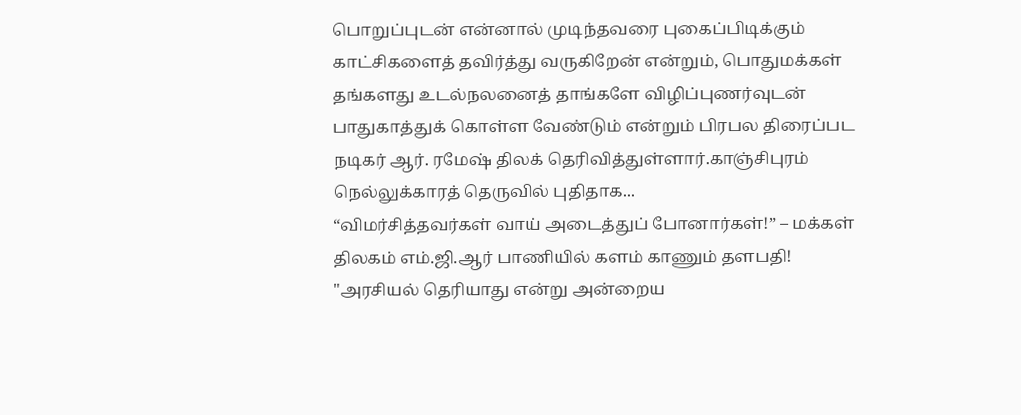பொறுப்புடன் என்னால் முடிந்தவரை புகைப்பிடிக்கும் காட்சிகளைத் தவிர்த்து வருகிறேன் என்றும், பொதுமக்கள் தங்களது உடல்நலனைத் தாங்களே விழிப்புணர்வுடன் பாதுகாத்துக் கொள்ள வேண்டும் என்றும் பிரபல திரைப்பட நடிகர் ஆர். ரமேஷ் திலக் தெரிவித்துள்ளார்.காஞ்சிபுரம் நெல்லுக்காரத் தெருவில் புதிதாக...
“விமர்சித்தவர்கள் வாய் அடைத்துப் போனார்கள்!” – மக்கள் திலகம் எம்.ஜி.ஆர் பாணியில் களம் காணும் தளபதி!
"அரசியல் தெரியாது என்று அன்றைய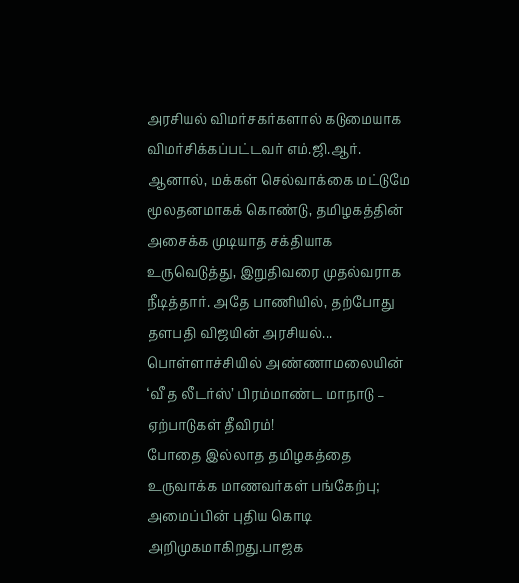அரசியல் விமர்சகர்களால் கடுமையாக விமர்சிக்கப்பட்டவர் எம்.ஜி.ஆர். ஆனால், மக்கள் செல்வாக்கை மட்டுமே மூலதனமாகக் கொண்டு, தமிழகத்தின் அசைக்க முடியாத சக்தியாக உருவெடுத்து, இறுதிவரை முதல்வராக நீடித்தார். அதே பாணியில், தற்போது தளபதி விஜயின் அரசியல்...
பொள்ளாச்சியில் அண்ணாமலையின் ‘வீ த லீடர்ஸ்’ பிரம்மாண்ட மாநாடு – ஏற்பாடுகள் தீவிரம்!
போதை இல்லாத தமிழகத்தை உருவாக்க மாணவர்கள் பங்கேற்பு; அமைப்பின் புதிய கொடி அறிமுகமாகிறது.பாஜக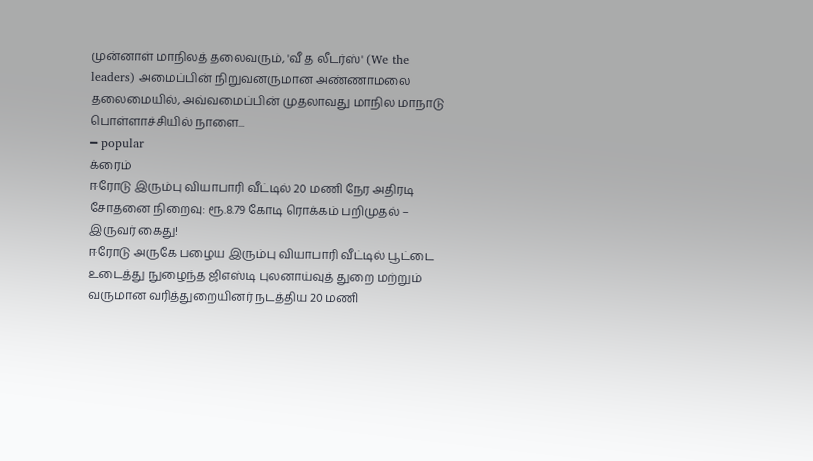முன்னாள் மாநிலத் தலைவரும், 'வீ த லீடர்ஸ்' (We the leaders) அமைப்பின் நிறுவனருமான அண்ணாமலை தலைமையில், அவ்வமைப்பின் முதலாவது மாநில மாநாடு பொள்ளாச்சியில் நாளை...
━ popular
க்ரைம்
ஈரோடு இரும்பு வியாபாரி வீட்டில் 20 மணி நேர அதிரடி சோதனை நிறைவு: ரூ.8.79 கோடி ரொக்கம் பறிமுதல் – இருவர் கைது!
ஈரோடு அருகே பழைய இரும்பு வியாபாரி வீட்டில் பூட்டை உடைத்து நுழைந்த ஜிஎஸ்டி புலனாய்வுத் துறை மற்றும் வருமான வரித்துறையினர் நடத்திய 20 மணி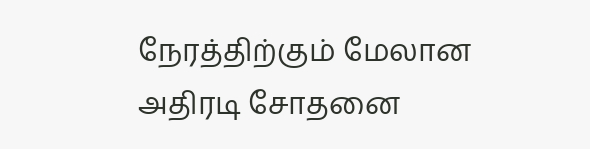நேரத்திற்கும் மேலான அதிரடி சோதனை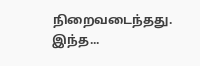நிறைவடைந்தது. இந்த...